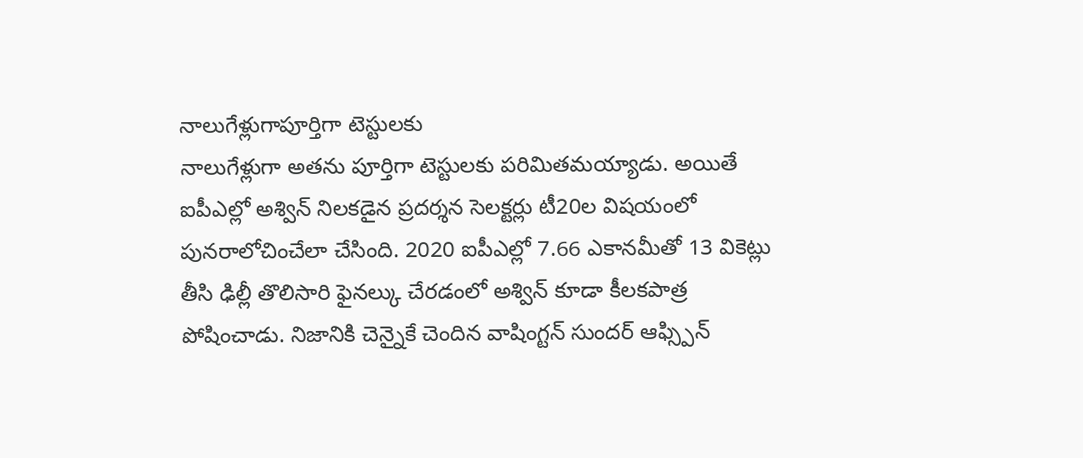నాలుగేళ్లుగాపూర్తిగా టెస్టులకు
నాలుగేళ్లుగా అతను పూర్తిగా టెస్టులకు పరిమితమయ్యాడు. అయితే ఐపీఎల్లో అశ్విన్ నిలకడైన ప్రదర్శన సెలక్టర్లు టీ20ల విషయంలో పునరాలోచించేలా చేసింది. 2020 ఐపీఎల్లో 7.66 ఎకానమీతో 13 వికెట్లు తీసి ఢిల్లీ తొలిసారి ఫైనల్కు చేరడంలో అశ్విన్ కూడా కీలకపాత్ర పోషించాడు. నిజానికి చెన్నైకే చెందిన వాషింగ్టన్ సుందర్ ఆఫ్స్పిన్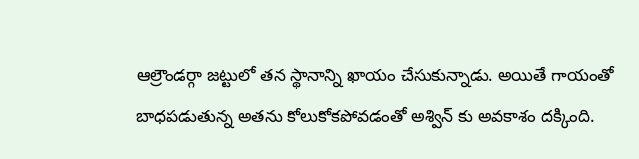ఆల్రౌండర్గా జట్టులో తన స్థానాన్ని ఖాయం చేసుకున్నాడు. అయితే గాయంతో బాధపడుతున్న అతను కోలుకోకపోవడంతో అశ్విన్ కు అవకాశం దక్కింది.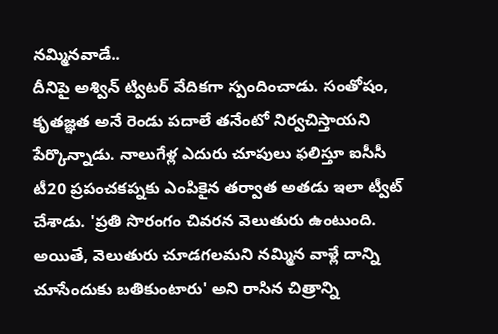నమ్మినవాడే..
దీనిపై అశ్విన్ ట్విటర్ వేదికగా స్పందించాడు. సంతోషం, కృతజ్ఞత అనే రెండు పదాలే తనేంటో నిర్వచిస్తాయని పేర్కొన్నాడు. నాలుగేళ్ల ఎదురు చూపులు ఫలిస్తూ ఐసీసీ టీ20 ప్రపంచకప్నకు ఎంపికైన తర్వాత అతడు ఇలా ట్వీట్ చేశాడు. 'ప్రతి సొరంగం చివరన వెలుతురు ఉంటుంది. అయితే, వెలుతురు చూడగలమని నమ్మిన వాళ్లే దాన్ని చూసేందుకు బతికుంటారు' అని రాసిన చిత్రాన్ని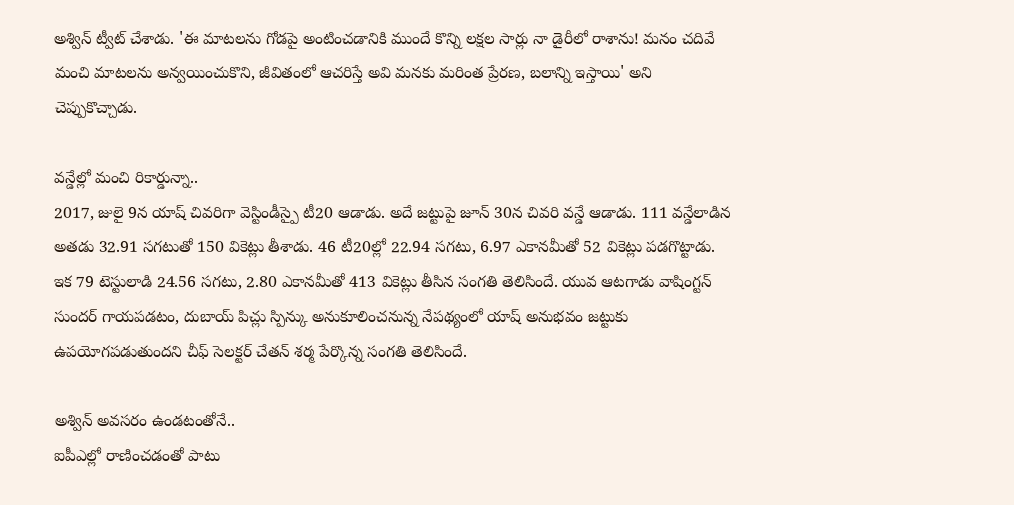అశ్విన్ ట్వీట్ చేశాడు. 'ఈ మాటలను గోడపై అంటించడానికి ముందే కొన్ని లక్షల సార్లు నా డైరీలో రాశాను! మనం చదివే మంచి మాటలను అన్వయించుకొని, జీవితంలో ఆచరిస్తే అవి మనకు మరింత ప్రేరణ, బలాన్ని ఇస్తాయి' అని చెప్పుకొచ్చాడు.

వన్డేల్లో మంచి రికార్డున్నా..
2017, జులై 9న యాష్ చివరిగా వెస్టిండీస్పై టీ20 ఆడాడు. అదే జట్టుపై జూన్ 30న చివరి వన్డే ఆడాడు. 111 వన్డేలాడిన అతడు 32.91 సగటుతో 150 వికెట్లు తీశాడు. 46 టీ20ల్లో 22.94 సగటు, 6.97 ఎకానమీతో 52 వికెట్లు పడగొట్టాడు. ఇక 79 టెస్టులాడి 24.56 సగటు, 2.80 ఎకానమీతో 413 వికెట్లు తీసిన సంగతి తెలిసిందే. యువ ఆటగాడు వాషింగ్టన్ సుందర్ గాయపడటం, దుబాయ్ పిచ్లు స్పిన్కు అనుకూలించనున్న నేపథ్యంలో యాష్ అనుభవం జట్టుకు ఉపయోగపడుతుందని చీఫ్ సెలక్టర్ చేతన్ శర్మ పేర్కొన్న సంగతి తెలిసిందే.

అశ్విన్ అవసరం ఉండటంతోనే..
ఐపీఎల్లో రాణించడంతో పాటు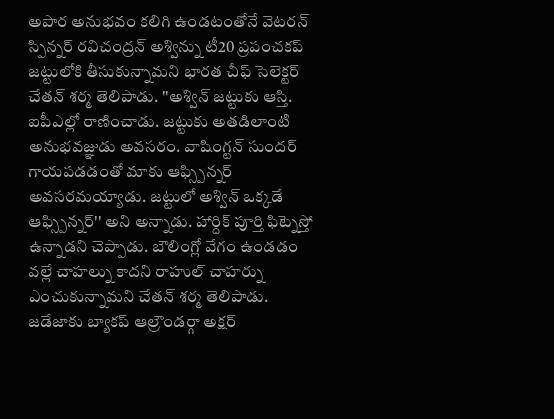అపార అనుభవం కలిగి ఉండటంతోనే వెటరన్ స్పిన్నర్ రవిచంద్రన్ అశ్విన్ను టీ20 ప్రపంచకప్ జట్టులోకి తీసుకున్నామని భారత చీఫ్ సెలెక్టర్ చేతన్ శర్మ తెలిపాడు. ''అశ్విన్ జట్టుకు ఆస్తి. ఐపీఎల్లో రాణించాడు. జట్టుకు అతడిలాంటి అనుభవజ్ఞుడు అవసరం. వాషింగ్టన్ సుందర్ గాయపడడంతో మాకు ఆఫ్స్పిన్నర్ అవసరమయ్యాడు. జట్టులో అశ్విన్ ఒక్కడే ఆఫ్స్పిన్నర్'' అని అన్నాడు. హార్దిక్ పూర్తి ఫిట్నెస్తో ఉన్నాడని చెప్పాడు. బౌలింగ్లో వేగం ఉండడం వల్లే చాహల్ను కాదని రాహుల్ చాహర్ను ఎంచుకున్నామని చేతన్ శర్మ తెలిపాడు. జడేజాకు బ్యాకప్ ఆల్రౌండర్గా అక్షర్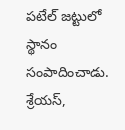పటేల్ జట్టులో స్థానం సంపాదించాడు. శ్రేయస్,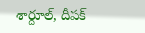శార్దూల్, దీపక్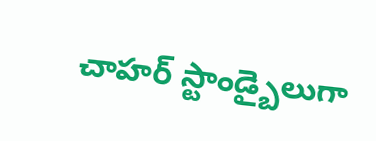చాహర్ స్టాండ్బైలుగా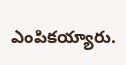ఎంపికయ్యారు.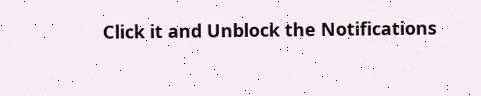Click it and Unblock the Notifications